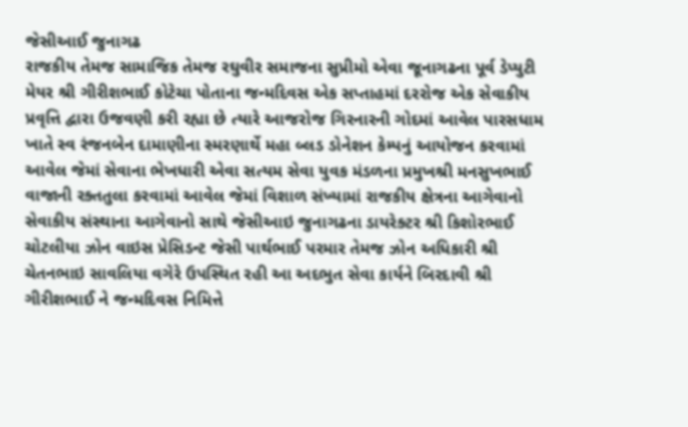જેસીઆઈ જુનાગઢ
રાજકીય તેમજ સામાજિક તેમજ રઘુવીર સમાજના સુપ્રીમો એવા જૂનાગઢના પૂર્વ ડેપ્યુટી મેયર શ્રી ગીરીશભાઈ કોટેચા પોતાના જન્મદિવસ એક સપ્તાહમાં દરરોજ એક સેવાકીય પ્રવૃત્તિ દ્વારા ઉજવણી કરી રહ્યા છે ત્યારે આજરોજ ગિરનારની ગોદમાં આવેલ પારસધામ ખાતે સ્વ રંજનબેન દામાણીના સ્મરણાર્થે મહા બ્લડ ડોનેશન કેમ્પનું આયોજન કરવામાં આવેલ જેમાં સેવાના ભેખધારી એવા સત્યમ સેવા યુવક મંડળના પ્રમુખશ્રી મનસુખભાઈ વાજાની રક્તતુલા કરવામાં આવેલ જેમાં વિશાળ સંખ્યામાં રાજકીય ક્ષેત્રના આગેવાનો સેવાકીય સંસ્થાના આગેવાનો સાથે જેસીઆઇ જુનાગઢના ડાયરેક્ટર શ્રી કિશોરભાઈ ચોટલીયા ઝોન વાઇસ પ્રેસિડન્ટ જેસી પાર્થભાઈ પરમાર તેમજ ઝોન અધિકારી શ્રી ચેતનભાઇ સાવલિયા વગેરે ઉપસ્થિત રહી આ અદભુત સેવા કાર્યને બિરદાવી શ્રી ગીરીશભાઈ ને જન્મદિવસ નિમિત્તે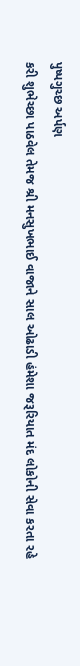પુષ્પગુચ્છ અર્પણ
કરી શુભેચ્છા પાઠવેલ તેમજ શ્રી મનસુખભાઈ વાજાને સાલ ઓઢાડી હંમેશા જરૂરિયાત મંદ લોકોની સેવા કરતા રહે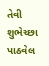તેવી શુભેચ્છા પાઠવેલ